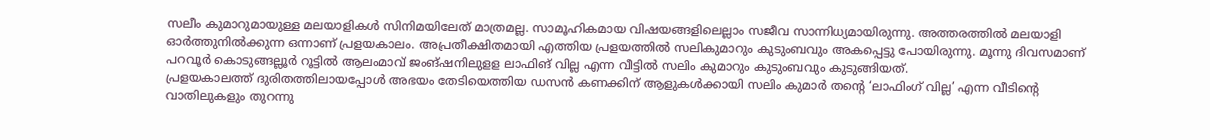സലീം കുമാറുമായുള്ള മലയാളികൾ സിനിമയിലേത് മാത്രമല്ല. സാമൂഹികമായ വിഷയങ്ങളിലെല്ലാം സജീവ സാന്നിധ്യമായിരുന്നു. അത്തരത്തിൽ മലയാളി ഓർത്തുനിൽക്കുന്ന ഒന്നാണ് പ്രളയകാലം. അപ്രതീക്ഷിതമായി എത്തിയ പ്രളയത്തിൽ സലികുമാറും കുടുംബവും അകപ്പെട്ടു പോയിരുന്നു. മൂന്നു ദിവസമാണ് പറവൂർ കൊടുങ്ങല്ലൂർ റൂട്ടിൽ ആലംമാവ് ജംങ്ഷനിലുളള ലാഫിങ് വില്ല എന്ന വീട്ടിൽ സലിം കുമാറും കുടുംബവും കുടുങ്ങിയത്.
പ്രളയകാലത്ത് ദുരിതത്തിലായപ്പോൾ അഭയം തേടിയെത്തിയ ഡസൻ കണക്കിന് ആളുകൾക്കായി സലിം കുമാർ തന്റെ ‘ലാഫിംഗ് വില്ല’ എന്ന വീടിന്റെ വാതിലുകളും തുറന്നു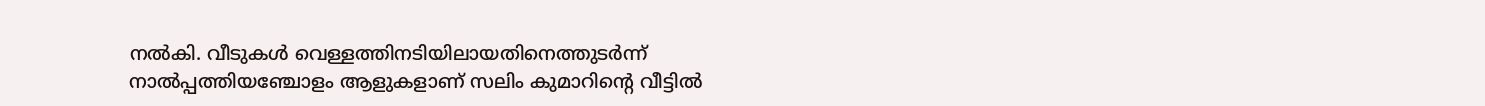നൽകി. വീടുകൾ വെള്ളത്തിനടിയിലായതിനെത്തുടർന്ന് നാൽപ്പത്തിയഞ്ചോളം ആളുകളാണ് സലിം കുമാറിന്റെ വീട്ടിൽ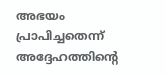അഭയം പ്രാപിച്ചതെന്ന് അദ്ദേഹത്തിന്റെ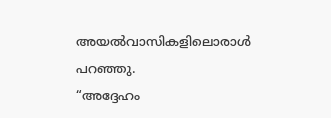അയൽവാസികളിലൊരാൾ പറഞ്ഞു.
“അദ്ദേഹം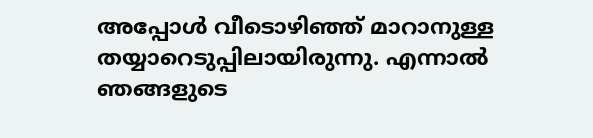അപ്പോൾ വീടൊഴിഞ്ഞ് മാറാനുള്ള തയ്യാറെടുപ്പിലായിരുന്നു. എന്നാൽ ഞങ്ങളുടെ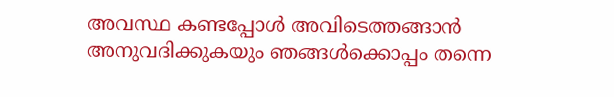അവസ്ഥ കണ്ടപ്പോൾ അവിടെത്തങ്ങാൻ അനുവദിക്കുകയും ഞങ്ങൾക്കൊപ്പം തന്നെ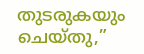തുടരുകയും ചെയ്തു,”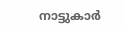നാട്ടുകാർ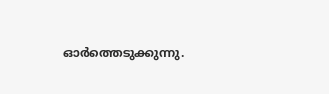ഓർത്തെടുക്കുന്നു.